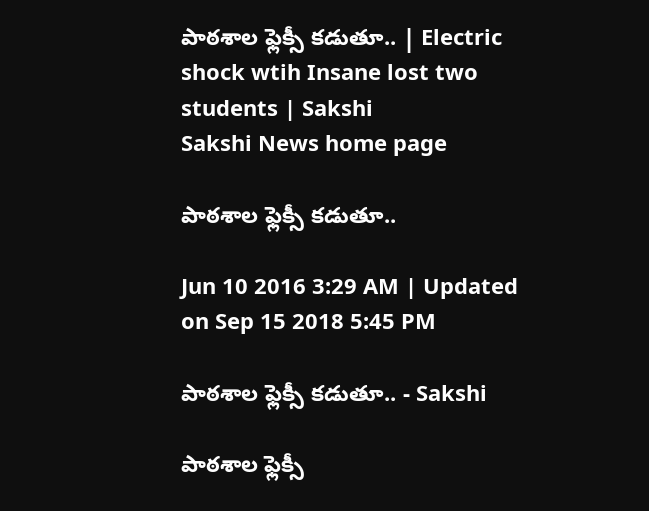పాఠశాల ఫ్లెక్సీ కడుతూ.. | Electric shock wtih Insane lost two students | Sakshi
Sakshi News home page

పాఠశాల ఫ్లెక్సీ కడుతూ..

Jun 10 2016 3:29 AM | Updated on Sep 15 2018 5:45 PM

పాఠశాల ఫ్లెక్సీ కడుతూ.. - Sakshi

పాఠశాల ఫ్లెక్సీ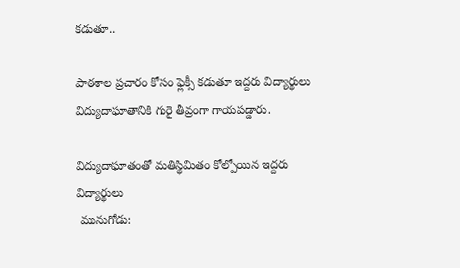కడుతూ..

పాఠశాల ప్రచారం కోసం ఫ్లెక్సీ కడుతూ ఇద్దరు విద్యార్థులు విద్యుదాఘాతానికి గురై తీవ్రంగా గాయపడ్డారు.

విద్యుదాఘాతంతో మతిస్థిమితం కోల్పోయిన ఇద్దరు విద్యార్థులు
 మునుగోడు: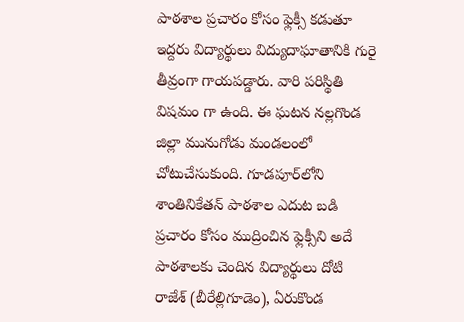పాఠశాల ప్రచారం కోసం ఫ్లెక్సీ కడుతూ ఇద్దరు విద్యార్థులు విద్యుదాఘాతానికి గురై తీవ్రంగా గాయపడ్డారు. వారి పరిస్థితి విషమం గా ఉంది. ఈ ఘటన నల్లగొండ జిల్లా మునుగోడు మండలంలో చోటుచేసుకుంది. గూడపూర్‌లోని శాంతినికేతన్ పాఠశాల ఎదుట బడి ప్రచారం కోసం ముద్రించిన ఫ్లెక్సీని అదే పాఠశాలకు చెందిన విద్యార్థులు దోటి రాజేశ్ (బీరేల్లిగూడెం), ఏరుకొండ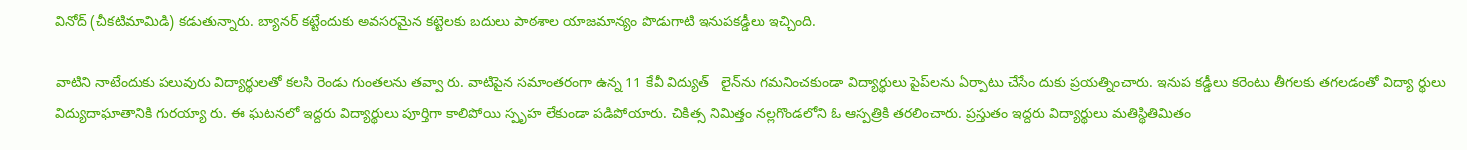వినోద్ (చీకటిమామిడి) కడుతున్నారు. బ్యానర్ కట్టేందుకు అవసరమైన కట్టెలకు బదులు పాఠశాల యాజమాన్యం పొడుగాటి ఇనుపకడ్డీలు ఇచ్చింది.

వాటిని నాటేందుకు పలువురు విద్యార్థులతో కలసి రెండు గుంతలను తవ్వా రు. వాటిపైన సమాంతరంగా ఉన్న 11 కేవీ విద్యుత్   లైన్‌ను గమనించకుండా విద్యార్థులు పైప్‌లను ఏర్పాటు చేసేం దుకు ప్రయత్నించారు. ఇనుప కడ్డీలు కరెంటు తీగలకు తగలడంతో విద్యా ర్థులు విద్యుదాఘాతానికి గురయ్యా రు. ఈ ఘటనలో ఇద్దరు విద్యార్థులు పూర్తిగా కాలిపోయి స్పృహ లేకుండా పడిపోయారు. చికిత్స నిమిత్తం నల్లగొండలోని ఓ ఆస్పత్రికి తరలించారు. ప్రస్తుతం ఇద్దరు విద్యార్థులు మతిస్థితిమితం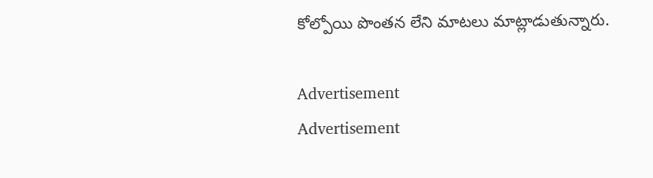కోల్పోయి పొంతన లేని మాటలు మాట్లాడుతున్నారు.

Advertisement
Advertisement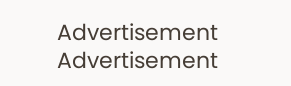Advertisement
Advertisement